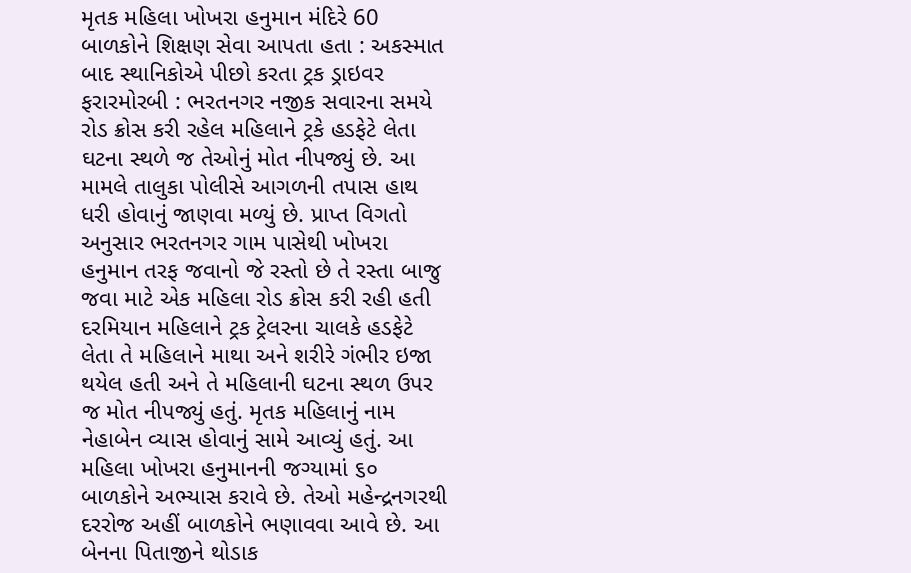મૃતક મહિલા ખોખરા હનુમાન મંદિરે 60 બાળકોને શિક્ષણ સેવા આપતા હતા : અકસ્માત બાદ સ્થાનિકોએ પીછો કરતા ટ્રક ડ્રાઇવર ફરારમોરબી : ભરતનગર નજીક સવારના સમયે રોડ ક્રોસ કરી રહેલ મહિલાને ટ્રકે હડફેટે લેતા ઘટના સ્થળે જ તેઓનું મોત નીપજ્યું છે. આ મામલે તાલુકા પોલીસે આગળની તપાસ હાથ ધરી હોવાનું જાણવા મળ્યું છે. પ્રાપ્ત વિગતો અનુસાર ભરતનગર ગામ પાસેથી ખોખરા હનુમાન તરફ જવાનો જે રસ્તો છે તે રસ્તા બાજુ જવા માટે એક મહિલા રોડ ક્રોસ કરી રહી હતી દરમિયાન મહિલાને ટ્રક ટ્રેલરના ચાલકે હડફેટે લેતા તે મહિલાને માથા અને શરીરે ગંભીર ઇજા થયેલ હતી અને તે મહિલાની ઘટના સ્થળ ઉપર જ મોત નીપજ્યું હતું. મૃતક મહિલાનું નામ નેહાબેન વ્યાસ હોવાનું સામે આવ્યું હતું. આ મહિલા ખોખરા હનુમાનની જગ્યામાં ૬૦ બાળકોને અભ્યાસ કરાવે છે. તેઓ મહેન્દ્રનગરથી દરરોજ અહીં બાળકોને ભણાવવા આવે છે. આ બેનના પિતાજીને થોડાક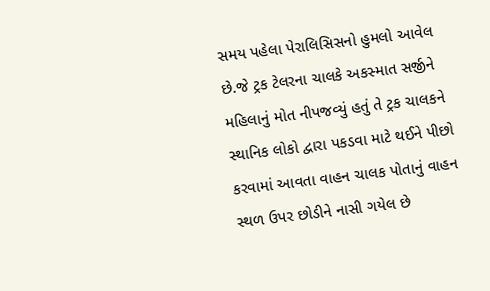સમય પહેલા પેરાલિસિસનો હુમલો આવેલ છે.જે ટ્રક ટેલરના ચાલકે અકસ્માત સર્જીને મહિલાનું મોત નીપજવ્યું હતું તે ટ્રક ચાલકને સ્થાનિક લોકો દ્વારા પકડવા માટે થઈને પીછો કરવામાં આવતા વાહન ચાલક પોતાનું વાહન સ્થળ ઉપર છોડીને નાસી ગયેલ છે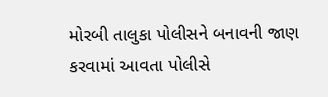મોરબી તાલુકા પોલીસને બનાવની જાણ કરવામાં આવતા પોલીસે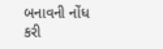બનાવની નોંધ કરી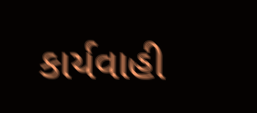કાર્યવાહી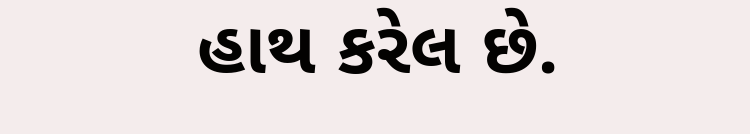હાથ કરેલ છે.